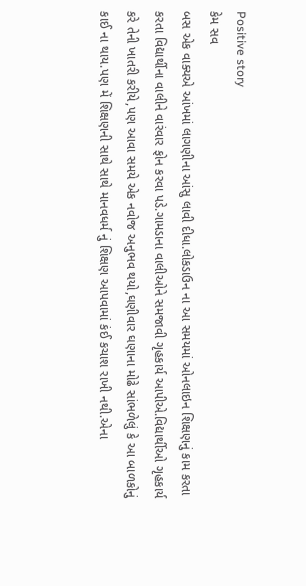Positive story
કેમ સવ
બસ એક વાક્યએ આંખમાં લાગણીના આંસુ લાવી દીધા.લોકડાઉન ના આ સમયમાં ઓનલાઇન શિક્ષણનું કામ કરતા કરતા વિદ્યાર્થીના વાલીને વારંવાર ફોન કરવા પડે.ગામડાના વાલીઓને સમજાવી ગૃહકાર્ય આપીએ.વિદ્યાર્થીઓ ગૃહકાર્ય કરે તેની ખાતરી કરીયે,પણ આવા સમયે એક નવોજ અનુભવ થયો,ઘણીવાર ઘણાના મોઢે સાંભળેલું કે આ બાળકોનું કાઈ ના થાય.પણ મેં શિક્ષણની સાથે સાથે માનવધર્મ નું શિક્ષણ આપવામાં કંઈ કચાશ રાખી નથી.એના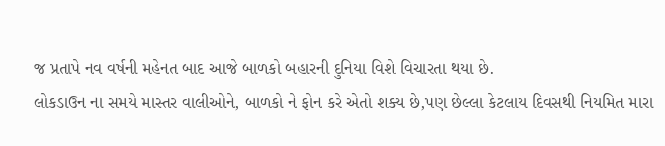જ પ્રતાપે નવ વર્ષની મહેનત બાદ આજે બાળકો બહારની દુનિયા વિશે વિચારતા થયા છે.
લોકડાઉન ના સમયે માસ્તર વાલીઓને, બાળકો ને ફોન કરે એતો શક્ય છે,પણ છેલ્લા કેટલાય દિવસથી નિયમિત મારા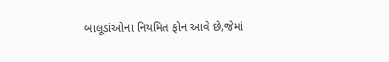બાલૂડાંઓના નિયમિત ફોન આવે છે,જેમાં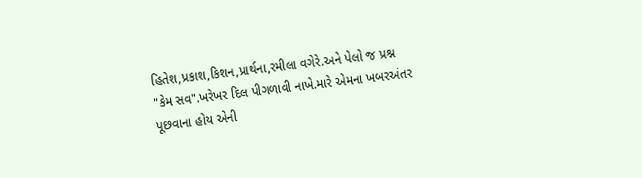હિતેશ,પ્રકાશ,કિશન,પ્રાર્થના,રમીલા વગેરે.અને પેલો જ પ્રશ્ન "કેમ સવ".ખરેખર દિલ પીગળાવી નાખે.મારે એમના ખબરઅંતર પૂછવાના હોય એની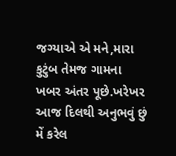જગ્યાએ એ મને,મારા કુટુંબ તેમજ ગામના ખબર અંતર પૂછે.ખરેખર આજ દિલથી અનુભવું છું મેં કરેલ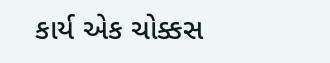કાર્ય એક ચોક્કસ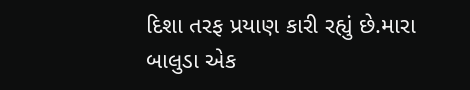દિશા તરફ પ્રયાણ કારી રહ્યું છે.મારા બાલુડા એક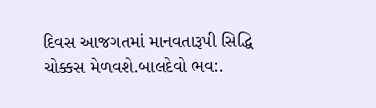દિવસ આજગતમાં માનવતારૂપી સિદ્ધિ ચોક્કસ મેળવશે.બાલદેવો ભવ:.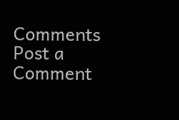Comments
Post a Comment